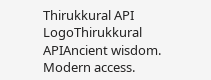Thirukkural API LogoThirukkural APIAncient wisdom. Modern access.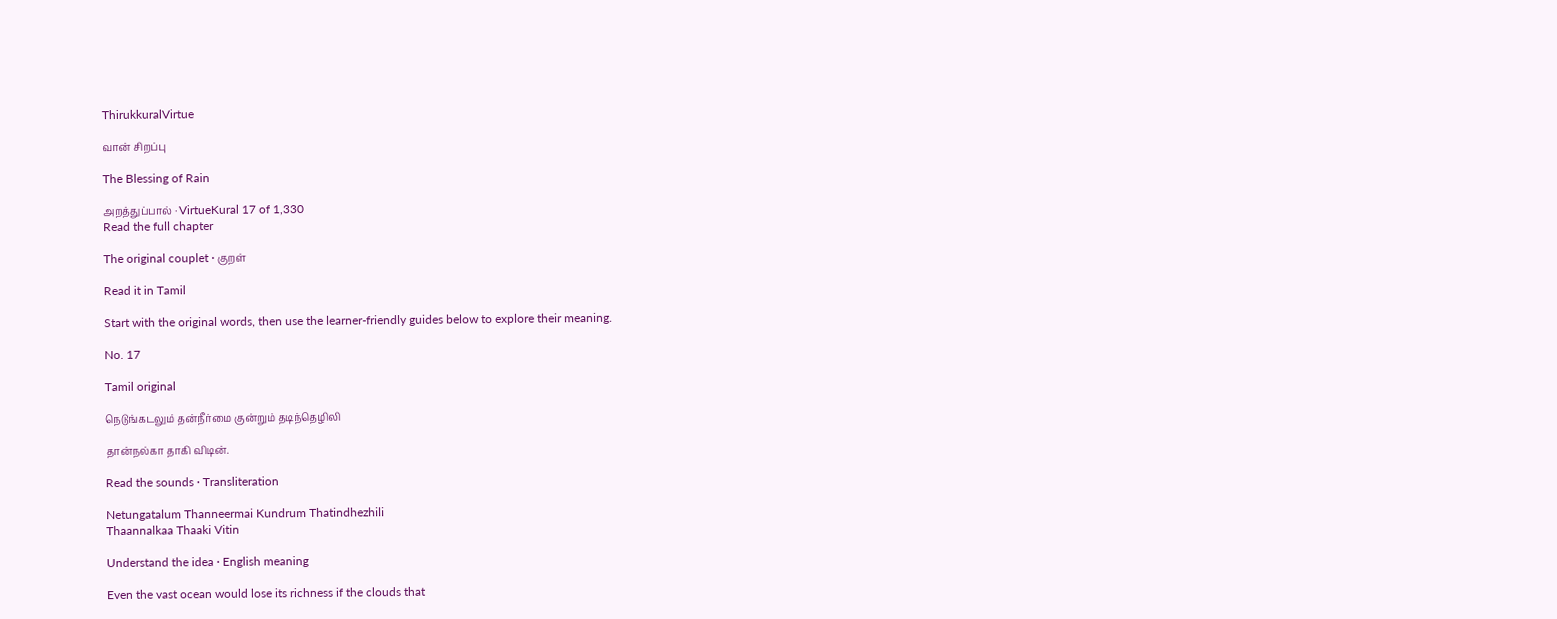ThirukkuralVirtue

வான் சிறப்பு

The Blessing of Rain

அறத்துப்பால் · VirtueKural 17 of 1,330
Read the full chapter

The original couplet · குறள்

Read it in Tamil

Start with the original words, then use the learner-friendly guides below to explore their meaning.

No. 17

Tamil original

நெடுங்கடலும் தன்நீர்மை குன்றும் தடிந்தெழிலி

தான்நல்கா தாகி விடின்.

Read the sounds · Transliteration

Netungatalum Thanneermai Kundrum Thatindhezhili
Thaannalkaa Thaaki Vitin

Understand the idea · English meaning

Even the vast ocean would lose its richness if the clouds that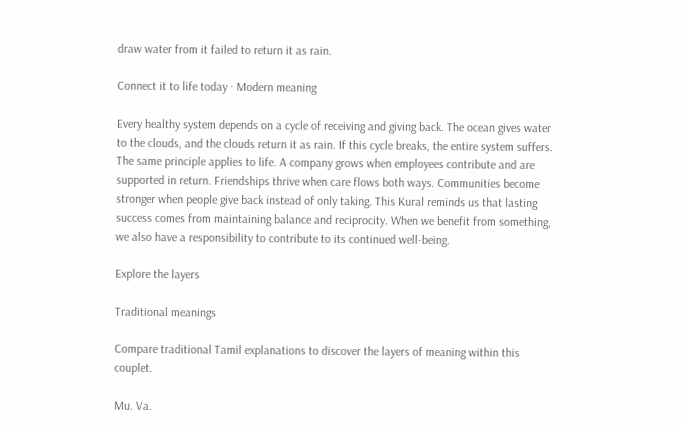draw water from it failed to return it as rain.

Connect it to life today · Modern meaning

Every healthy system depends on a cycle of receiving and giving back. The ocean gives water to the clouds, and the clouds return it as rain. If this cycle breaks, the entire system suffers. The same principle applies to life. A company grows when employees contribute and are supported in return. Friendships thrive when care flows both ways. Communities become stronger when people give back instead of only taking. This Kural reminds us that lasting success comes from maintaining balance and reciprocity. When we benefit from something, we also have a responsibility to contribute to its continued well-being.

Explore the layers

Traditional meanings

Compare traditional Tamil explanations to discover the layers of meaning within this couplet.

Mu. Va.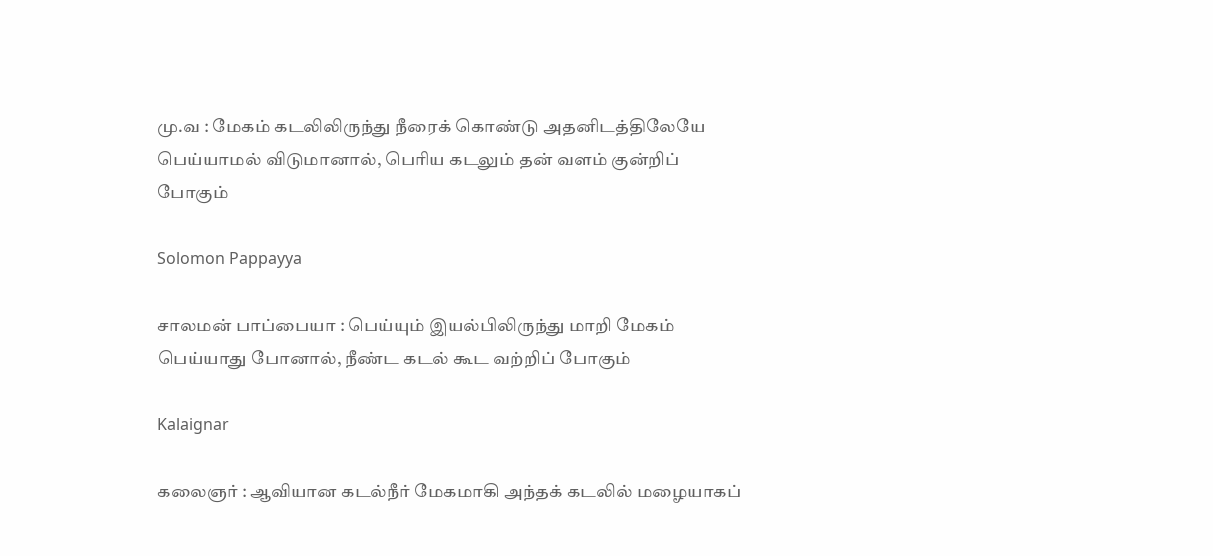மு.வ : மேகம் கடலிலிருந்து நீரைக் கொண்டு அதனிடத்திலேயே பெய்யாமல் விடுமானால், பெரிய கடலும் தன் வளம் குன்றிப் போகும்

Solomon Pappayya

சாலமன் பாப்பையா : பெய்யும் இயல்பிலிருந்து மாறி மேகம் பெய்யாது போனால், நீண்ட கடல் கூட வற்றிப் போகும்

Kalaignar

கலைஞர் : ஆவியான கடல்நீர் மேகமாகி அந்தக் கடலில் மழையாகப்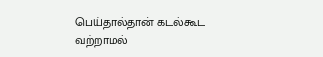பெய்தால்தான் கடல்கூட வற்றாமல்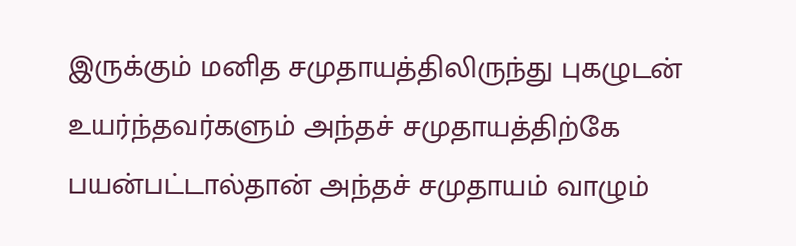இருக்கும் மனித சமுதாயத்திலிருந்து புகழுடன் உயர்ந்தவர்களும் அந்தச் சமுதாயத்திற்கே பயன்பட்டால்தான் அந்தச் சமுதாயம் வாழும்